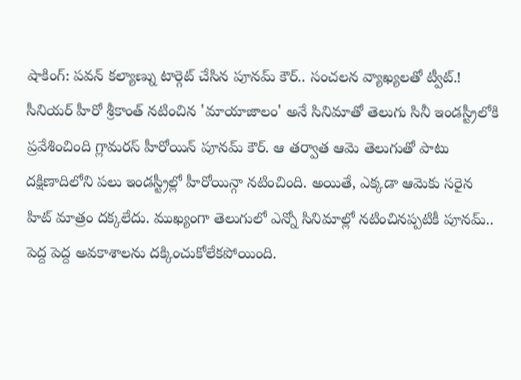షాకింగ్: పవన్ కల్యాణ్ను టార్గెట్ చేసిన పూనమ్ కౌర్.. సంచలన వ్యాఖ్యలతో ట్వీట్.!
సీనియర్ హీరో శ్రీకాంత్ నటించిన 'మాయాజాలం' అనే సినిమాతో తెలుగు సినీ ఇండస్ట్రీలోకి ప్రవేశించింది గ్లామరస్ హీరోయిన్ పూనమ్ కౌర్. ఆ తర్వాత ఆమె తెలుగుతో పాటు దక్షిణాదిలోని పలు ఇండస్ట్రీల్లో హీరోయిన్గా నటించింది. అయితే, ఎక్కడా ఆమెకు సరైన హిట్ మాత్రం దక్కలేదు. ముఖ్యంగా తెలుగులో ఎన్నో సినిమాల్లో నటించినప్పటికీ పూనమ్.. పెద్ద పెద్ద అవకాశాలను దక్కించుకోలేకపోయింది.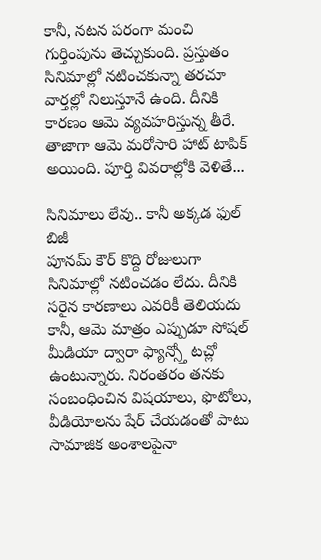కానీ, నటన పరంగా మంచి గుర్తింపును తెచ్చుకుంది. ప్రస్తుతం సినిమాల్లో నటించకున్నా తరచూ వార్తల్లో నిలుస్తూనే ఉంది. దీనికి కారణం ఆమె వ్యవహరిస్తున్న తీరే. తాజాగా ఆమె మరోసారి హాట్ టాపిక్ అయింది. పూర్తి వివరాల్లోకి వెళితే...

సినిమాలు లేవు.. కానీ అక్కడ ఫుల్ బిజీ
పూనమ్ కౌర్ కొద్ది రోజులుగా సినిమాల్లో నటించడం లేదు. దీనికి సరైన కారణాలు ఎవరికీ తెలియదు కానీ, ఆమె మాత్రం ఎప్పుడూ సోషల్ మీడియా ద్వారా ఫ్యాన్స్తో టచ్లో ఉంటున్నారు. నిరంతరం తనకు సంబంధించిన విషయాలు, ఫొటోలు, వీడియోలను షేర్ చేయడంతో పాటు సామాజిక అంశాలపైనా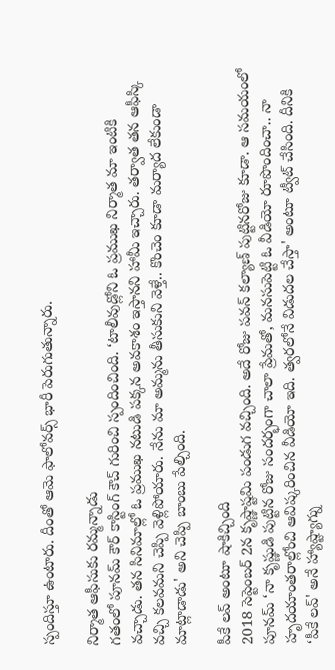స్పందిస్తూ ఉంటారు. దీంతో ఆమె ఫాలోవర్స్ భారీ పెరుగుతున్నారు.

నిర్మాత ఆఫీసుకు రమ్మన్నాడు
గతంలో పూనమ్ కౌర్ కాస్టింగ్ కౌచ్ గురించి స్పందించింది. ‘టాలీవుడ్లోని ఓ ప్రముఖ నిర్మాత మా ఇంటికి వచ్చాడు. తన సినిమాల్లో ఓ ప్రముఖ నటుడి పక్కన అవకాశం ఇస్తానని హామీ ఇచ్చారు. తర్వాత తన ఆఫీస్కి వచ్చి కలవమని చెప్పి వెళ్లిపోయారు. నేను మా అమ్మను తీసుకుని వెళ్తే.. కొంచెం కూడా మర్యాద లేకుండా మాట్లాడాడు' అని చెప్పి బాంబు పేల్చింది.

పీకే లవ్ అంటూ షాకిచ్చింది
2018 సెప్టెంబర్ 2న కృష్ణాష్టమి పండుగ వచ్చింది. అదే రోజు పవన్ కల్యాణ్ పుట్టినరోజు కూడా. ఆ సమయంలో పూనమ్ ‘నా కృష్ణుడి పుట్టిన రోజు సందర్భంగా చాలా ప్రేమతో, మనసుపెట్టి ఓ వీడియో రూపొందించా.. నా హృదయాంతరాల్లోంచి ఆవిష్కరించిన వీడియో ఇది. త్వరలోనే విడుదల చేస్తా' అంటూ ట్వీట్ చేసింది. దీనికి ‘పీకే లవ్' అనే హ్యాష్ట్యాగ్ను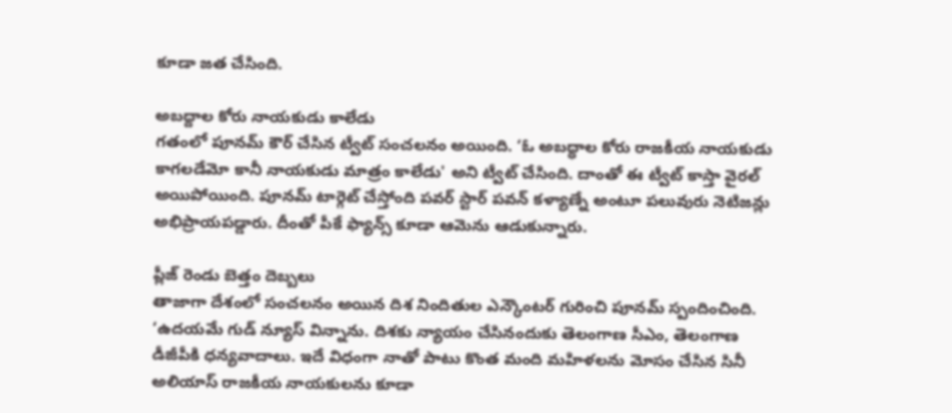కూడా జత చేసింది.

అబద్దాల కోరు నాయకుడు కాలేడు
గతంలో పూనమ్ కౌర్ చేసిన ట్వీట్ సంచలనం అయింది. ‘ఓ అబద్ధాల కోరు రాజకీయ నాయకుడు కాగలడేమో కానీ నాయకుడు మాత్రం కాలేడు' అని ట్వీట్ చేసింది. దాంతో ఈ ట్వీట్ కాస్తా వైరల్ అయిపోయింది. పూనమ్ టార్గెట్ చేస్తోంది పవర్ స్టార్ పవన్ కళ్యాణ్నే అంటూ పలువురు నెటిజన్లు అభిప్రాయపడ్డారు. దీంతో పీకే ఫ్యాన్స్ కూడా ఆమెను ఆడుకున్నారు.

ప్లీజ్ రెండు బెత్తం దెబ్బలు
తాజాగా దేశంలో సంచలనం అయిన దిశ నిందితుల ఎన్కౌంటర్ గురించి పూనమ్ స్పందించింది. ‘ఉదయమే గుడ్ న్యూస్ విన్నాను. దిశకు న్యాయం చేసినందుకు తెలంగాణ సీఎం, తెలంగాణ డీజీపీకి ధన్యవాదాలు. ఇదే విధంగా నాతో పాటు కొంత మంది మహిళలను మోసం చేసిన సినీ అలియాస్ రాజకీయ నాయకులను కూడా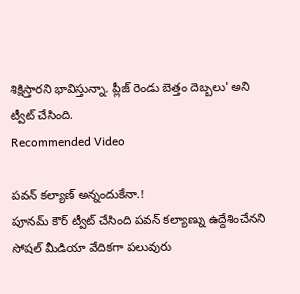శిక్షిస్తారని భావిస్తున్నా. ప్లీజ్ రెండు బెత్తం దెబ్బలు' అని ట్వీట్ చేసింది.
Recommended Video

పవన్ కల్యాణ్ అన్నందుకేనా.!
పూనమ్ కౌర్ ట్వీట్ చేసింది పవన్ కల్యాణ్ను ఉద్దేశించేనని సోషల్ మీడియా వేదికగా పలువురు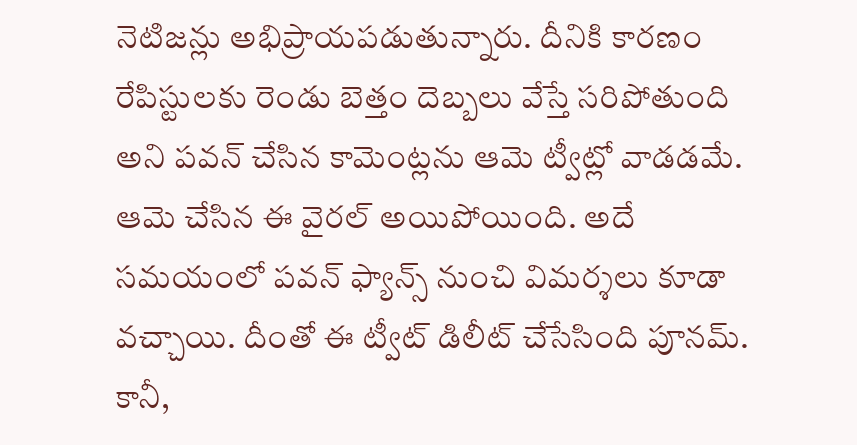నెటిజన్లు అభిప్రాయపడుతున్నారు. దీనికి కారణం రేపిస్టులకు రెండు బెత్తం దెబ్బలు వేస్తే సరిపోతుంది అని పవన్ చేసిన కామెంట్లను ఆమె ట్వీట్లో వాడడమే. ఆమె చేసిన ఈ వైరల్ అయిపోయింది. అదే సమయంలో పవన్ ఫ్యాన్స్ నుంచి విమర్శలు కూడా వచ్చాయి. దీంతో ఈ ట్వీట్ డిలీట్ చేసేసింది పూనమ్. కానీ,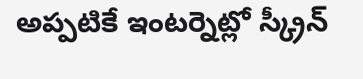అప్పటికే ఇంటర్నెట్లో స్క్రీన్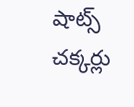షాట్స్ చక్కర్లు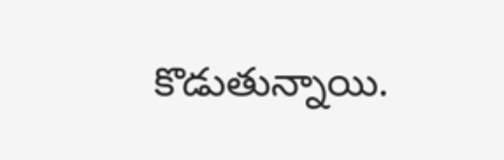కొడుతున్నాయి.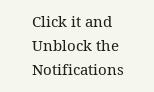Click it and Unblock the Notifications